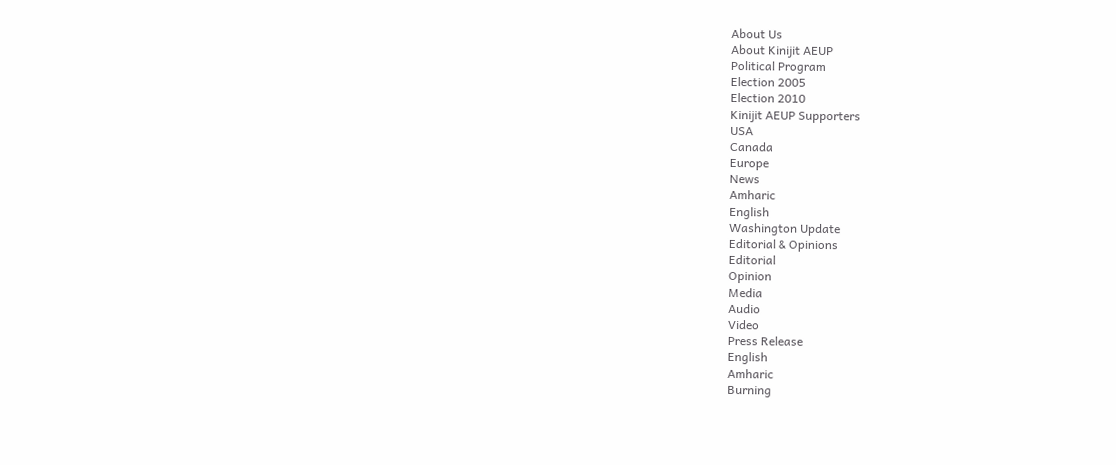About Us
About Kinijit AEUP
Political Program
Election 2005
Election 2010
Kinijit AEUP Supporters
USA
Canada
Europe
News
Amharic
English
Washington Update
Editorial & Opinions
Editorial
Opinion
Media
Audio
Video
Press Release
English
Amharic
Burning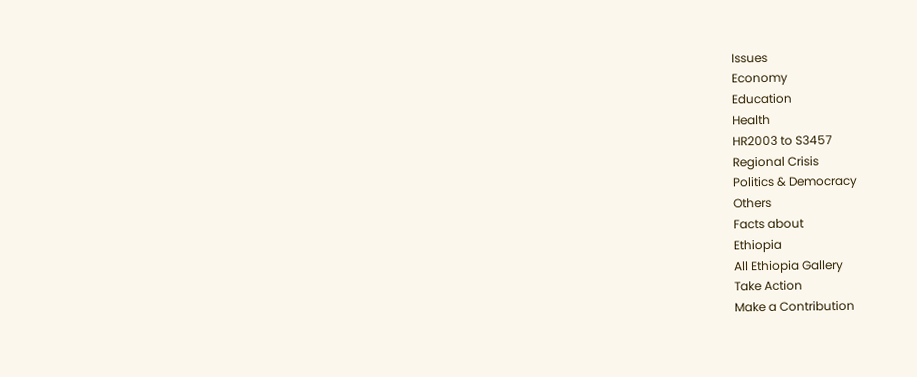Issues
Economy
Education
Health
HR2003 to S3457
Regional Crisis
Politics & Democracy
Others
Facts about
Ethiopia
All Ethiopia Gallery
Take Action
Make a Contribution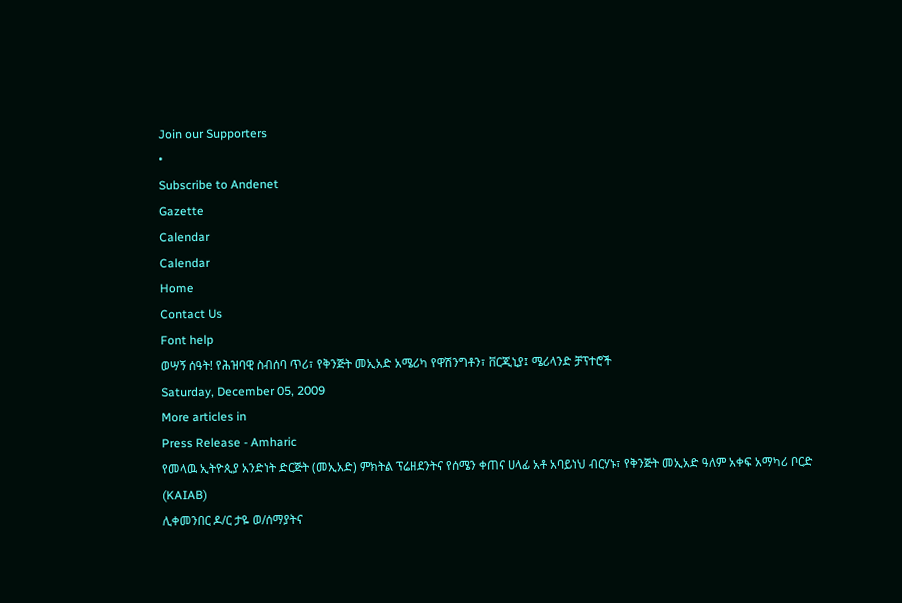Join our Supporters
•
Subscribe to Andenet
Gazette
Calendar
Calendar
Home
Contact Us
Font help
ወሣኝ ሰዓት! የሕዝባዊ ስብሰባ ጥሪ፣ የቅንጅት መኢአድ አሜሪካ የዋሽንግቶን፣ ቨርጂኒያ፤ ሜሪላንድ ቻፕተሮች
Saturday, December 05, 2009
More articles in
Press Release - Amharic
የመላዉ ኢትዮጲያ አንድነት ድርጅት (መኢአድ) ምክትል ፕሬዘደንትና የሰሜን ቀጠና ሀላፊ አቶ አባይነህ ብርሃኑ፣ የቅንጅት መኢአድ ዓለም አቀፍ አማካሪ ቦርድ
(KAIAB)
ሊቀመንበር ዶ/ር ታዬ ወ/ሰማያትና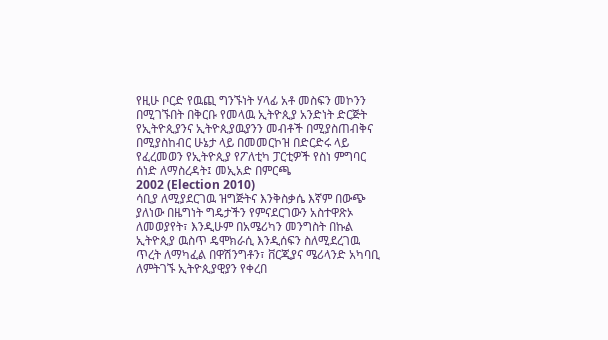የዚሁ ቦርድ የዉጪ ግንኙነት ሃላፊ አቶ መስፍን መኮንን በሚገኙበት በቅርቡ የመላዉ ኢትዮጲያ አንድነት ድርጅት የኢትዮጲያንና ኢትዮጲያዉያንን መብቶች በሚያስጠብቅና በሚያስከብር ሁኔታ ላይ በመመርኮዝ በድርድሩ ላይ የፈረመወን የኢትዮጲያ የፖለቲካ ፓርቲዎች የስነ ምግባር ሰነድ ለማስረዳት፤ መኢአድ በምርጫ
2002 (Election 2010)
ሳቢያ ለሚያደርገዉ ዝግጅትና እንቅስቃሴ እኛም በውጭ ያለነው በዜግነት ግዴታችን የምናደርገውን አስተዋጽኦ ለመወያየት፣ እንዲሁም በአሜሪካን መንግስት በኩል ኢትዮጲያ ዉስጥ ዴሞክራሲ እንዲሰፍን ስለሚደረገዉ ጥረት ለማካፈል በዋሽንግቶን፣ ቨርጂያና ሜሪላንድ አካባቢ ለምትገኙ ኢትዮጲያዊያን የቀረበ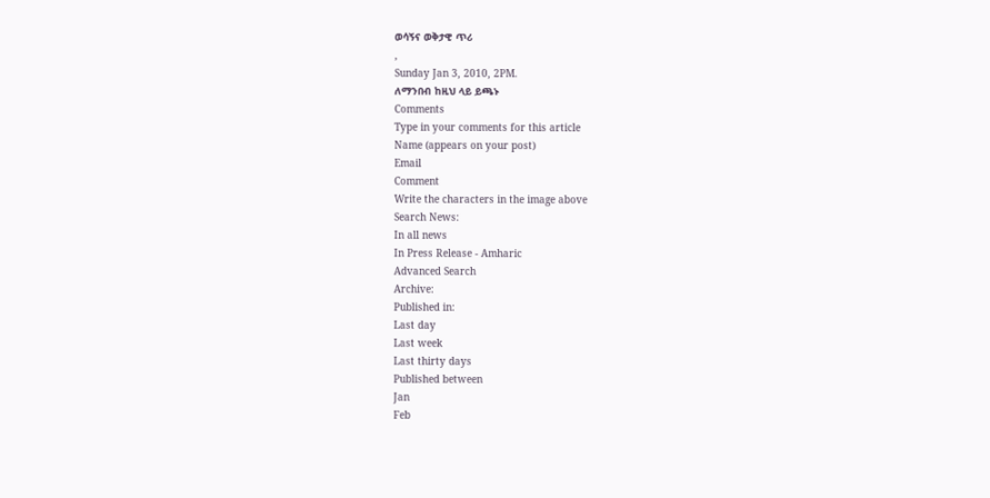ወሳኝና ወቅታዊ ጥሪ
,
Sunday Jan 3, 2010, 2PM.
ለማንበብ ከዚህ ላይ ይጫኑ
Comments
Type in your comments for this article
Name (appears on your post)
Email
Comment
Write the characters in the image above
Search News:
In all news
In Press Release - Amharic
Advanced Search
Archive:
Published in:
Last day
Last week
Last thirty days
Published between
Jan
Feb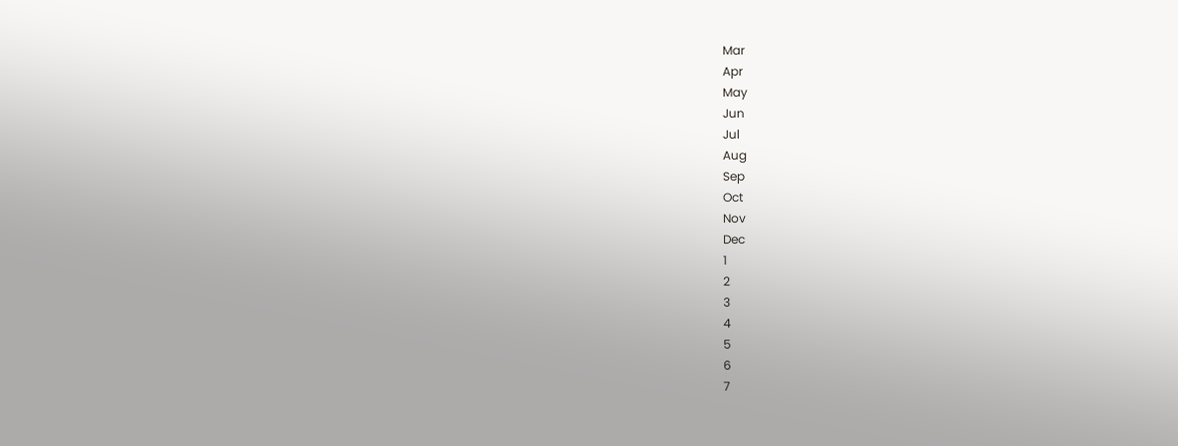Mar
Apr
May
Jun
Jul
Aug
Sep
Oct
Nov
Dec
1
2
3
4
5
6
7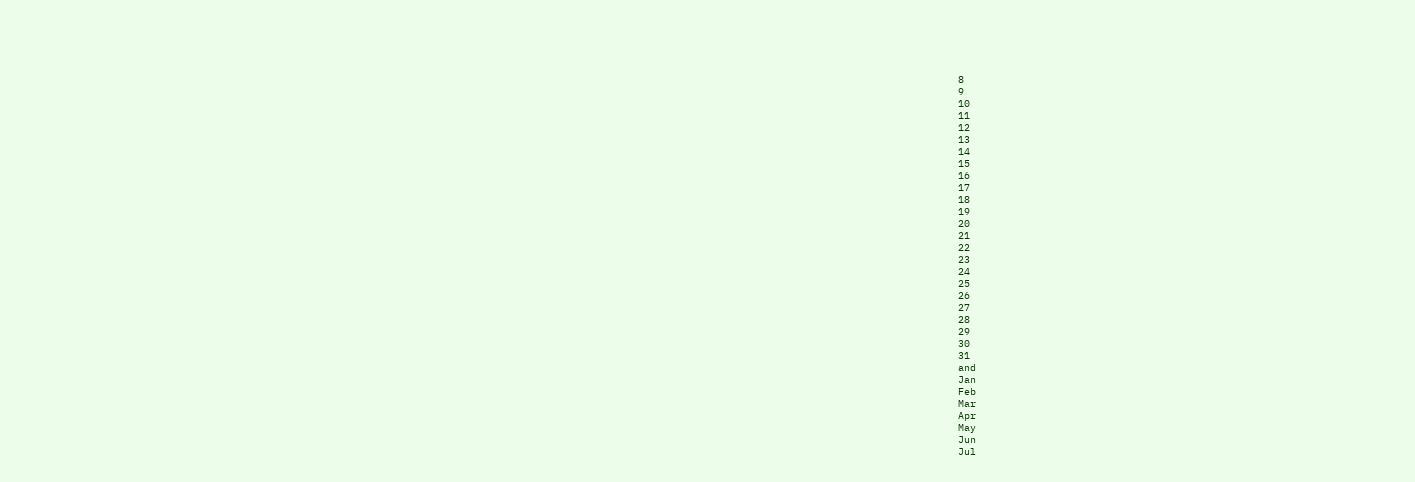8
9
10
11
12
13
14
15
16
17
18
19
20
21
22
23
24
25
26
27
28
29
30
31
and
Jan
Feb
Mar
Apr
May
Jun
Jul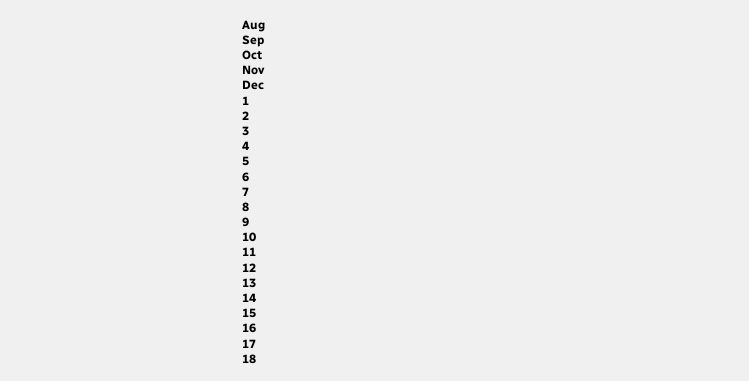Aug
Sep
Oct
Nov
Dec
1
2
3
4
5
6
7
8
9
10
11
12
13
14
15
16
17
18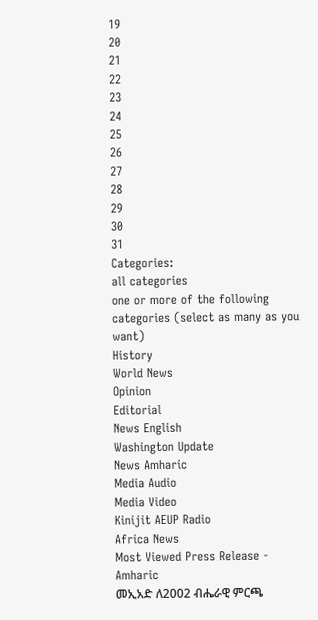19
20
21
22
23
24
25
26
27
28
29
30
31
Categories:
all categories
one or more of the following categories (select as many as you want)
History
World News
Opinion
Editorial
News English
Washington Update
News Amharic
Media Audio
Media Video
Kinijit AEUP Radio
Africa News
Most Viewed Press Release - Amharic
መኢአድ ለ2002 ብሔራዊ ምርጫ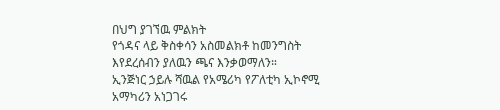በህግ ያገኘዉ ምልክት
የጎዳና ላይ ቅስቀሳን አስመልክቶ ከመንግስት እየደረሰብን ያለዉን ጫና እንቃወማለን።
ኢንጅነር ኃይሉ ሻዉል የአሜሪካ የፖለቲካ ኢኮኖሚ አማካሪን አነጋገሩ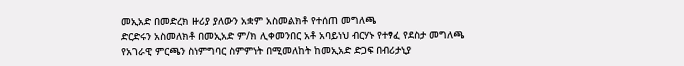መኢአድ በመድረክ ዙሪያ ያለውን አቋም አስመልክቶ የተሰጠ መግለጫ
ድርድሩን አስመለክቶ በመኢአድ ም/ክ ሊቀመንበር አቶ አባይነህ ብርሃኑ የተፃፈ የደስታ መግለጫ
የአገራዊ ምርጫን ስነምግባር ስምምነት በሚመለከት ከመኢአድ ድጋፍ በብሪታኒያ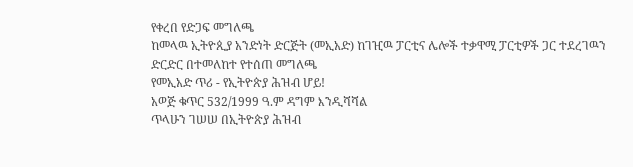የቀረበ የድጋፍ መግለጫ
ከመላዉ ኢትዮጲያ አንድነት ድርጅት (መኢአድ) ከገዢዉ ፓርቲና ሌሎች ተቃዋሚ ፓርቲዎች ጋር ተደረገዉን ድርድር በተመለከተ የተሰጠ መግለጫ
የመኢአድ ጥሪ - የኢትዮጵያ ሕዝብ ሆይ!
አወጅ ቁጥር 532/1999 ዓ.ም ዳግም እንዲሻሻል
ጥላሁን ገሠሠ በኢትዮጵያ ሕዝብ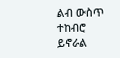ልብ ውስጥ ተከብሮ ይኖራል